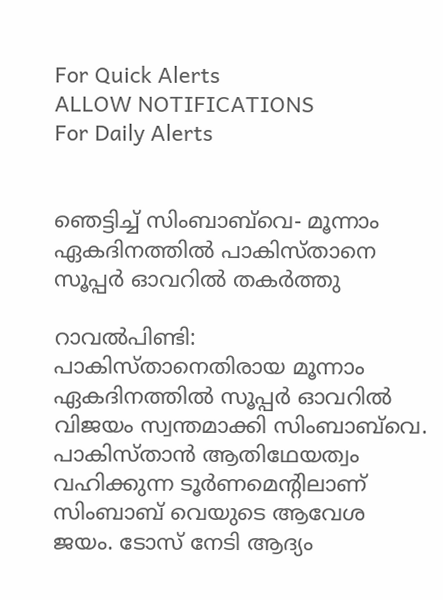For Quick Alerts
ALLOW NOTIFICATIONS
For Daily Alerts


ഞെട്ടിച്ച് സിംബാബ്‌വെ- മൂന്നാം ഏകദിനത്തില്‍ പാകിസ്താനെ സൂപ്പര്‍ ഓവറില്‍ തകര്‍ത്തു

റാവല്‍പിണ്ടി: പാകിസ്താനെതിരായ മൂന്നാം ഏകദിനത്തില്‍ സൂപ്പര്‍ ഓവറില്‍ വിജയം സ്വന്തമാക്കി സിംബാബ്‌വെ. പാകിസ്താന്‍ ആതിഥേയത്വം വഹിക്കുന്ന ടൂര്‍ണമെന്റിലാണ് സിംബാബ് വെയുടെ ആവേശ ജയം. ടോസ് നേടി ആദ്യം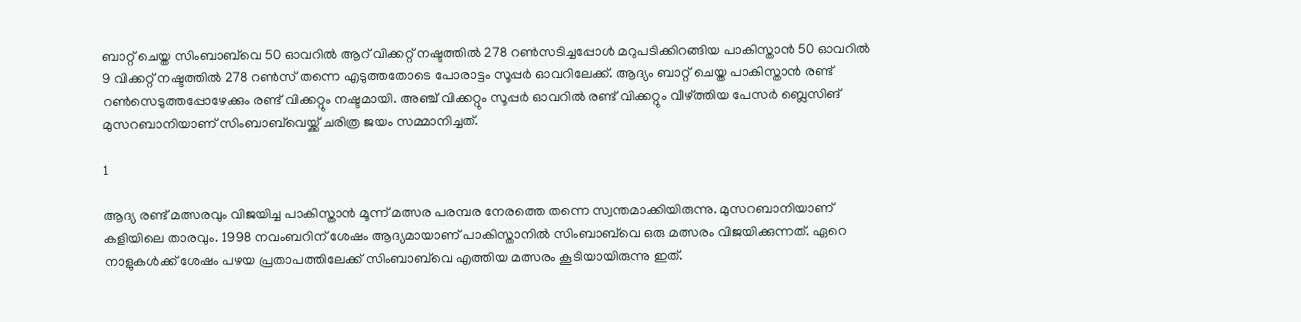ബാറ്റ് ചെയ്ത സിംബാബ്‌വെ 50 ഓവറില്‍ ആറ് വിക്കറ്റ് നഷ്ടത്തില്‍ 278 റണ്‍സടിച്ചപ്പോള്‍ മറുപടിക്കിറങ്ങിയ പാകിസ്താന്‍ 50 ഓവറില്‍ 9 വിക്കറ്റ് നഷ്ടത്തില്‍ 278 റണ്‍സ് തന്നെ എടുത്തതോടെ പോരാട്ടം സൂപ്പര്‍ ഓവറിലേക്ക്. ആദ്യം ബാറ്റ് ചെയ്ത പാകിസ്താന്‍ രണ്ട് റണ്‍സെടുത്തപ്പോഴേക്കും രണ്ട് വിക്കറ്റും നഷ്ടമായി. അഞ്ച് വിക്കറ്റും സൂപ്പര്‍ ഓവറില്‍ രണ്ട് വിക്കറ്റും വീഴ്ത്തിയ പേസര്‍ ബ്ലെസിങ് മുസറബാനിയാണ് സിംബാബ്‌വെയ്ക്ക് ചരിത്ര ജയം സമ്മാനിച്ചത്.

1

ആദ്യ രണ്ട് മത്സരവും വിജയിച്ച പാകിസ്താന്‍ മൂന്ന് മത്സര പരമ്പര നേരത്തെ തന്നെ സ്വന്തമാക്കിയിരുന്നു. മുസറബാനിയാണ് കളിയിലെ താരവും. 1998 നവംബറിന് ശേഷം ആദ്യമായാണ് പാകിസ്താനില്‍ സിംബാബ്‌വെ ഒരു മത്സരം വിജയിക്കുന്നത്. ഏറെ നാളുകള്‍ക്ക് ശേഷം പഴയ പ്രതാപത്തിലേക്ക് സിംബാബ്‌വെ എത്തിയ മത്സരം കൂടിയായിരുന്നു ഇത്.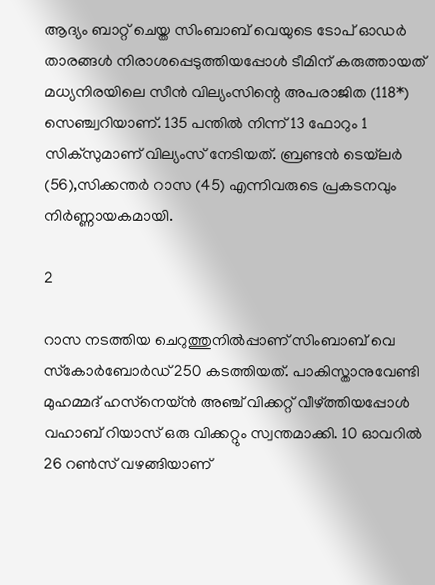ആദ്യം ബാറ്റ് ചെയ്ത സിംബാബ് വെയുടെ ടോപ് ഓഡര്‍ താരങ്ങള്‍ നിരാശപ്പെടുത്തിയപ്പോള്‍ ടീമിന് കരുത്തായത് മധ്യനിരയിലെ സീന്‍ വില്യംസിന്റെ അപരാജിത (118*) സെഞ്ച്വറിയാണ്. 135 പന്തില്‍ നിന്ന് 13 ഫോറും 1 സിക്‌സുമാണ് വില്യംസ് നേടിയത്. ബ്രണ്ടന്‍ ടെയ്‌ലര്‍ (56),സിക്കന്തര്‍ റാസ (45) എന്നിവരുടെ പ്രകടനവും നിര്‍ണ്ണായകമായി.

2

റാസ നടത്തിയ ചെറുത്തുനില്‍പ്പാണ് സിംബാബ് വെ സ്‌കോര്‍ബോര്‍ഡ് 250 കടത്തിയത്. പാകിസ്താനുവേണ്ടി മുഹമ്മദ് ഹസ്‌നെയ്ന്‍ അഞ്ച് വിക്കറ്റ് വീഴ്ത്തിയപ്പോള്‍ വഹാബ് റിയാസ് ഒരു വിക്കറ്റും സ്വന്തമാക്കി. 10 ഓവറില്‍ 26 റണ്‍സ് വഴങ്ങിയാണ്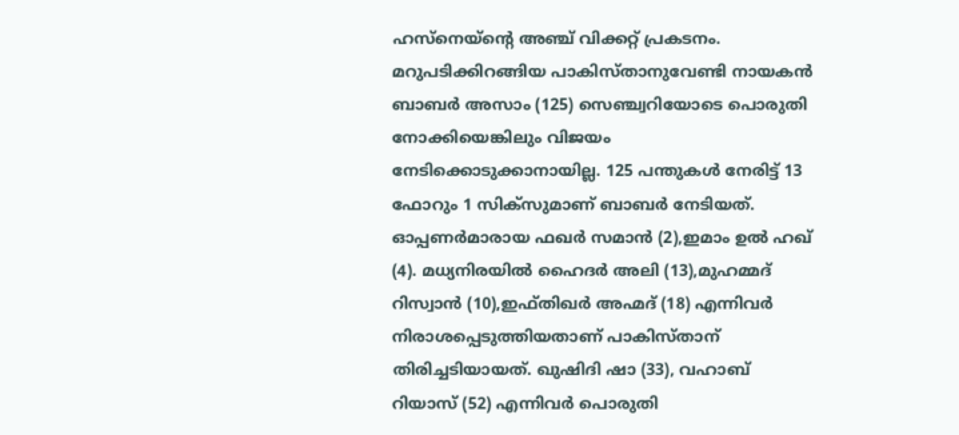ഹസ്‌നെയ്‌ന്റെ അഞ്ച് വിക്കറ്റ് പ്രകടനം. മറുപടിക്കിറങ്ങിയ പാകിസ്താനുവേണ്ടി നായകന്‍ ബാബര്‍ അസാം (125) സെഞ്ച്വറിയോടെ പൊരുതി നോക്കിയെങ്കിലും വിജയം നേടിക്കൊടുക്കാനായില്ല. 125 പന്തുകള്‍ നേരിട്ട് 13 ഫോറും 1 സിക്‌സുമാണ് ബാബര്‍ നേടിയത്. ഓപ്പണര്‍മാരായ ഫഖര്‍ സമാന്‍ (2),ഇമാം ഉല്‍ ഹഖ് (4). മധ്യനിരയില്‍ ഹൈദര്‍ അലി (13),മുഹമ്മദ് റിസ്വാന്‍ (10),ഇഫ്തിഖര്‍ അഹ്മദ് (18) എന്നിവര്‍ നിരാശപ്പെടുത്തിയതാണ് പാകിസ്താന് തിരിച്ചടിയായത്. ഖുഷിദി ഷാ (33), വഹാബ് റിയാസ് (52) എന്നിവര്‍ പൊരുതി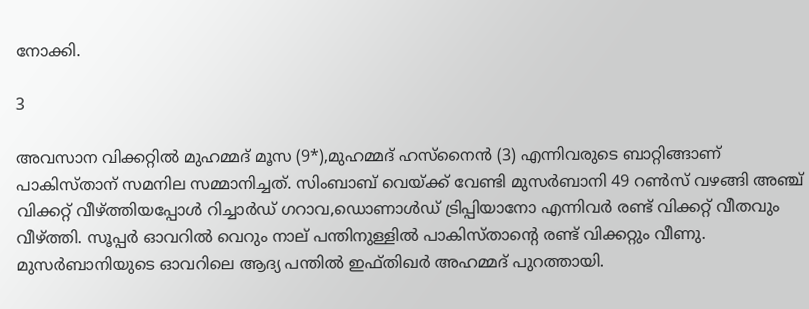നോക്കി.

3

അവസാന വിക്കറ്റില്‍ മുഹമ്മദ് മൂസ (9*),മുഹമ്മദ് ഹസ്‌നൈന്‍ (3) എന്നിവരുടെ ബാറ്റിങ്ങാണ് പാകിസ്താന് സമനില സമ്മാനിച്ചത്. സിംബാബ് വെയ്ക്ക് വേണ്ടി മുസര്‍ബാനി 49 റണ്‍സ് വഴങ്ങി അഞ്ച് വിക്കറ്റ് വീഴ്ത്തിയപ്പോള്‍ റിച്ചാര്‍ഡ് ഗറാവ,ഡൊണാള്‍ഡ് ട്രിപ്പിയാനോ എന്നിവര്‍ രണ്ട് വിക്കറ്റ് വീതവും വീഴ്ത്തി. സൂപ്പര്‍ ഓവറില്‍ വെറും നാല് പന്തിനുള്ളില്‍ പാകിസ്താന്റെ രണ്ട് വിക്കറ്റും വീണു. മുസര്‍ബാനിയുടെ ഓവറിലെ ആദ്യ പന്തില്‍ ഇഫ്തിഖര്‍ അഹമ്മദ് പുറത്തായി.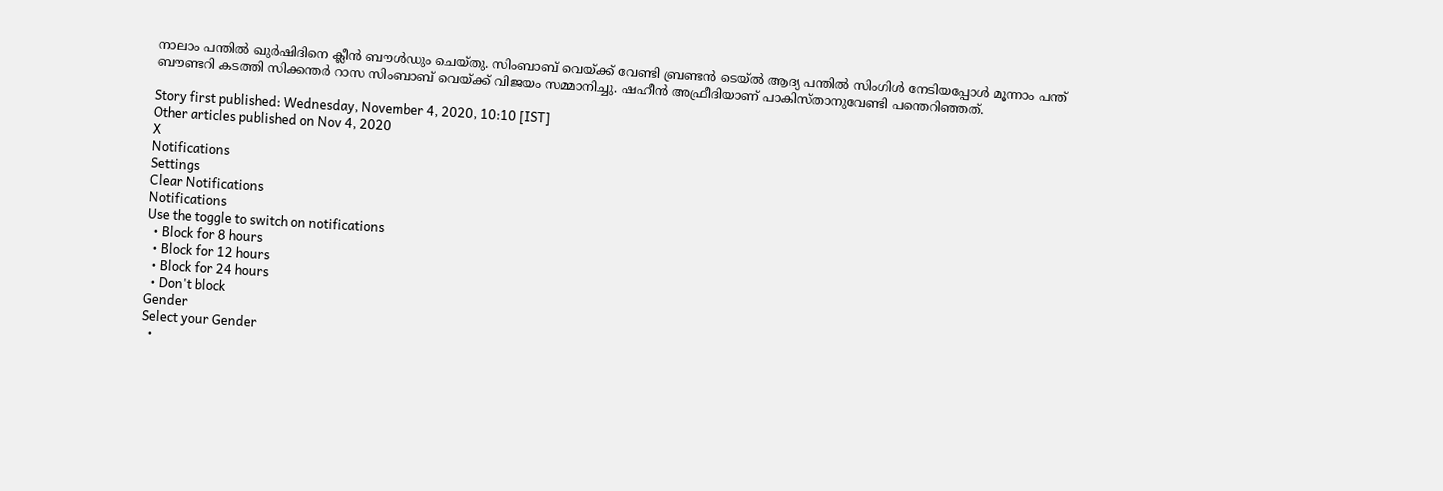നാലാം പന്തില്‍ ഖുര്‍ഷിദിനെ ക്ലീന്‍ ബൗള്‍ഡും ചെയ്തു. സിംബാബ് വെയ്ക്ക് വേണ്ടി ബ്രണ്ടന്‍ ടെയ്ല്‍ ആദ്യ പന്തില്‍ സിംഗിള്‍ നേടിയപ്പോള്‍ മൂന്നാം പന്ത് ബൗണ്ടറി കടത്തി സിക്കന്തര്‍ റാസ സിംബാബ് വെയ്ക്ക് വിജയം സമ്മാനിച്ചു. ഷഹീന്‍ അഫ്രീദിയാണ് പാകിസ്താനുവേണ്ടി പന്തെറിഞ്ഞത്.

Story first published: Wednesday, November 4, 2020, 10:10 [IST]
Other articles published on Nov 4, 2020
X
Notifications
Settings
Clear Notifications
Notifications
Use the toggle to switch on notifications
  • Block for 8 hours
  • Block for 12 hours
  • Block for 24 hours
  • Don't block
Gender
Select your Gender
  •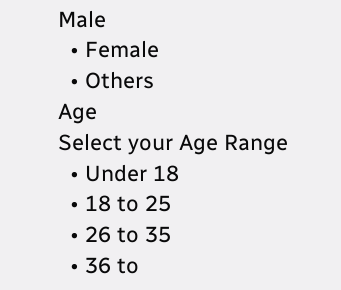Male
  • Female
  • Others
Age
Select your Age Range
  • Under 18
  • 18 to 25
  • 26 to 35
  • 36 to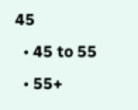45
  • 45 to 55
  • 55+